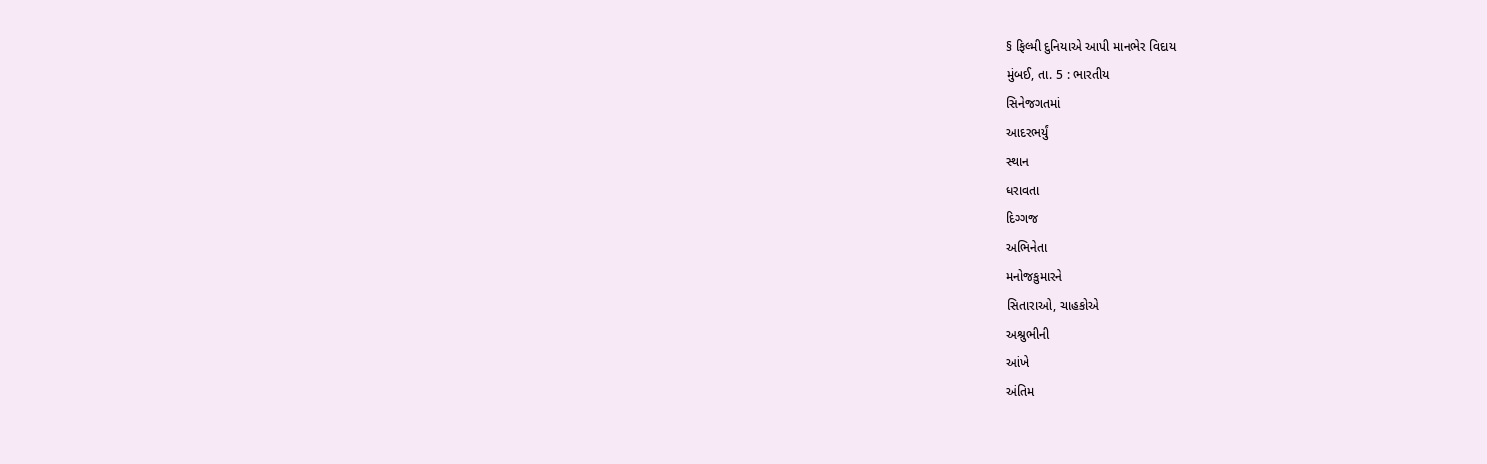§ ફિલ્મી દુનિયાએ આપી માનભેર વિદાય
મુંબઈ, તા. 5 : ભારતીય
સિનેજગતમાં
આદરભર્યું
સ્થાન
ધરાવતા
દિગ્ગજ
અભિનેતા
મનોજકુમારને
સિતારાઓ, ચાહકોએ
અશ્રુભીની
આંખે
અંતિમ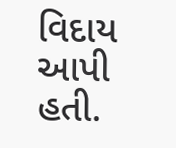વિદાય
આપી
હતી.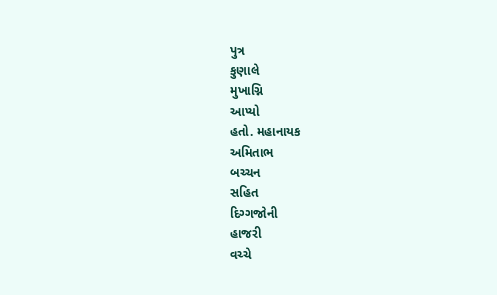પુત્ર
કુણાલે
મુખાગ્નિ
આપ્યો
હતો. મહાનાયક
અમિતાભ
બચ્ચન
સહિત
દિગ્ગજોની
હાજરી
વચ્ચે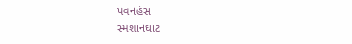પવનહંસ
સ્મશાનઘાટ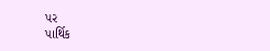પર
પાર્થિક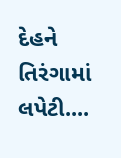દેહને
તિરંગામાં
લપેટી....